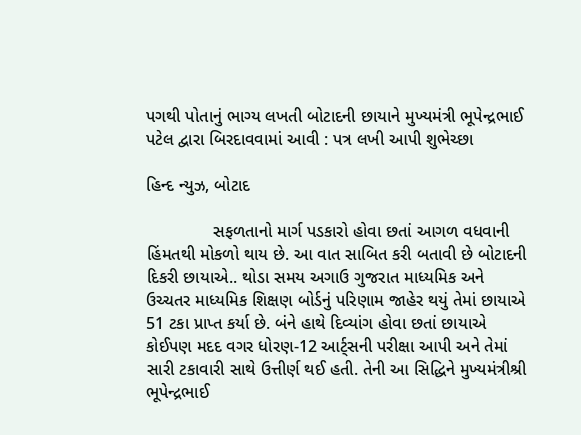પગથી પોતાનું ભાગ્ય લખતી બોટાદની છાયાને મુખ્યમંત્રી ભૂપેન્દ્રભાઈ પટેલ દ્વારા બિરદાવવામાં આવી : પત્ર લખી આપી શુભેચ્છા

હિન્દ ન્યુઝ, બોટાદ

              સફળતાનો માર્ગ પડકારો હોવા છતાં આગળ વધવાની હિંમતથી મોકળો થાય છે. આ વાત સાબિત કરી બતાવી છે બોટાદની દિકરી છાયાએ.. થોડા સમય અગાઉ ગુજરાત માધ્યમિક અને ઉચ્ચતર માધ્યમિક શિક્ષણ બોર્ડનું પરિણામ જાહેર થયું તેમાં છાયાએ 51 ટકા પ્રાપ્ત કર્યા છે. બંને હાથે દિવ્યાંગ હોવા છતાં છાયાએ કોઈપણ મદદ વગર ધોરણ-12 આર્ટ્સની પરીક્ષા આપી અને તેમાં સારી ટકાવારી સાથે ઉત્તીર્ણ થઈ હતી. તેની આ સિદ્ધિને મુખ્યમંત્રીશ્રી ભૂપેન્દ્રભાઈ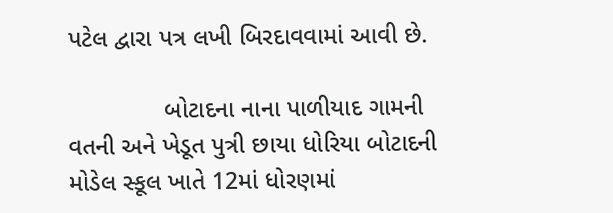પટેલ દ્વારા પત્ર લખી બિરદાવવામાં આવી છે.

              બોટાદના નાના પાળીયાદ ગામની વતની અને ખેડૂત પુત્રી છાયા ધોરિયા બોટાદની મોડેલ સ્કૂલ ખાતે 12માં ધોરણમાં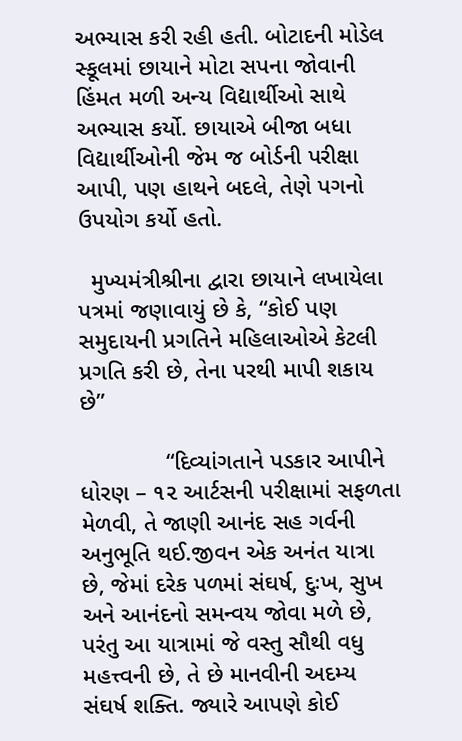અભ્યાસ કરી રહી હતી. બોટાદની મોડેલ સ્કૂલમાં છાયાને મોટા સપના જોવાની હિંમત મળી અન્ય વિદ્યાર્થીઓ સાથે અભ્યાસ કર્યો. છાયાએ બીજા બધા વિદ્યાર્થીઓની જેમ જ બોર્ડની પરીક્ષા આપી, પણ હાથને બદલે, તેણે પગનો ઉપયોગ કર્યો હતો.

  મુખ્યમંત્રીશ્રીના દ્વારા છાયાને લખાયેલા પત્રમાં જણાવાયું છે કે, “કોઈ પણ સમુદાયની પ્રગતિને મહિલાઓએ કેટલી પ્રગતિ કરી છે, તેના પરથી માપી શકાય છે”

             “દિવ્યાંગતાને પડકાર આપીને ધોરણ – ૧૨ આર્ટસની પરીક્ષામાં સફળતા મેળવી, તે જાણી આનંદ સહ ગર્વની અનુભૂતિ થઈ.જીવન એક અનંત યાત્રા છે, જેમાં દરેક પળમાં સંઘર્ષ, દુઃખ, સુખ અને આનંદનો સમન્વય જોવા મળે છે, પરંતુ આ યાત્રામાં જે વસ્તુ સૌથી વધુ મહત્ત્વની છે, તે છે માનવીની અદમ્ય સંઘર્ષ શક્તિ. જ્યારે આપણે કોઈ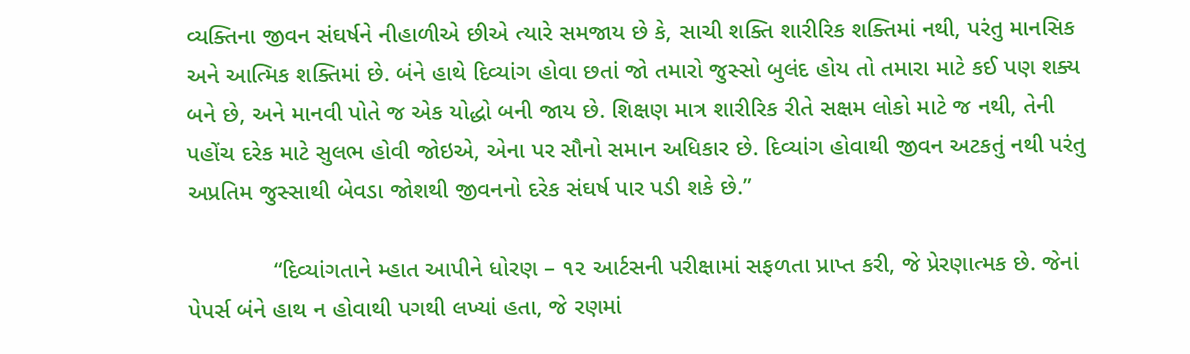વ્યક્તિના જીવન સંઘર્ષને નીહાળીએ છીએ ત્યારે સમજાય છે કે, સાચી શક્તિ શારીરિક શક્તિમાં નથી, પરંતુ માનસિક અને આત્મિક શક્તિમાં છે. બંને હાથે દિવ્યાંગ હોવા છતાં જો તમારો જુસ્સો બુલંદ હોય તો તમારા માટે કઈ પણ શક્ય બને છે, અને માનવી પોતે જ એક યોદ્ધો બની જાય છે. શિક્ષણ માત્ર શારીરિક રીતે સક્ષમ લોકો માટે જ નથી, તેની પહોંચ દરેક માટે સુલભ હોવી જોઇએ, એના પર સૌનો સમાન અધિકાર છે. દિવ્યાંગ હોવાથી જીવન અટકતું નથી પરંતુ અપ્રતિમ જુસ્સાથી બેવડા જોશથી જીવનનો દરેક સંઘર્ષ પાર પડી શકે છે.”

             “દિવ્યાંગતાને મ્હાત આપીને ધોરણ – ૧૨ આર્ટસની પરીક્ષામાં સફળતા પ્રાપ્ત કરી, જે પ્રેરણાત્મક છે. જેનાં પેપર્સ બંને હાથ ન હોવાથી પગથી લખ્યાં હતા, જે રણમાં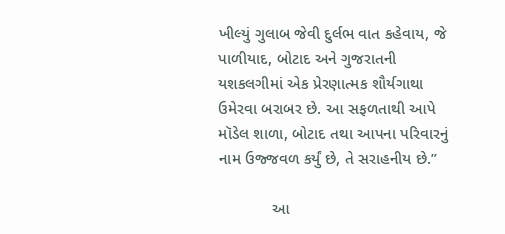ખીલ્યું ગુલાબ જેવી દુર્લભ વાત કહેવાય, જે પાળીયાદ, બોટાદ અને ગુજરાતની યશકલગીમાં એક પ્રેરણાત્મક શૌર્યગાથા ઉમેરવા બરાબર છે. આ સફળતાથી આપે મૉડેલ શાળા, બોટાદ તથા આપના પરિવારનું નામ ઉજ્જવળ કર્યું છે, તે સરાહનીય છે.”

            આ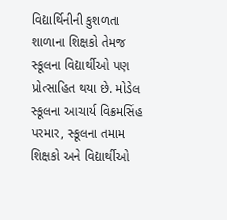વિદ્યાર્થિનીની કુશળતા શાળાના શિક્ષકો તેમજ સ્કૂલના વિદ્યાર્થીઓ પણ પ્રોત્સાહિત થયા છે. મોડેલ સ્કૂલના આચાર્ય વિક્રમસિંહ પરમાર, સ્કૂલના તમામ શિક્ષકો અને વિદ્યાર્થીઓ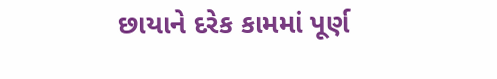છાયાને દરેક કામમાં પૂર્ણ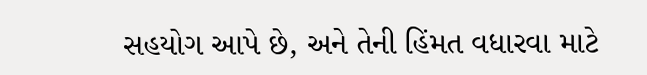સહયોગ આપે છે, અને તેની હિંમત વધારવા માટે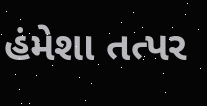હંમેશા તત્પર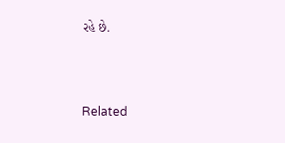રહે છે.



Related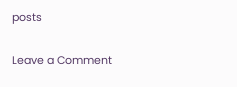posts

Leave a Comment